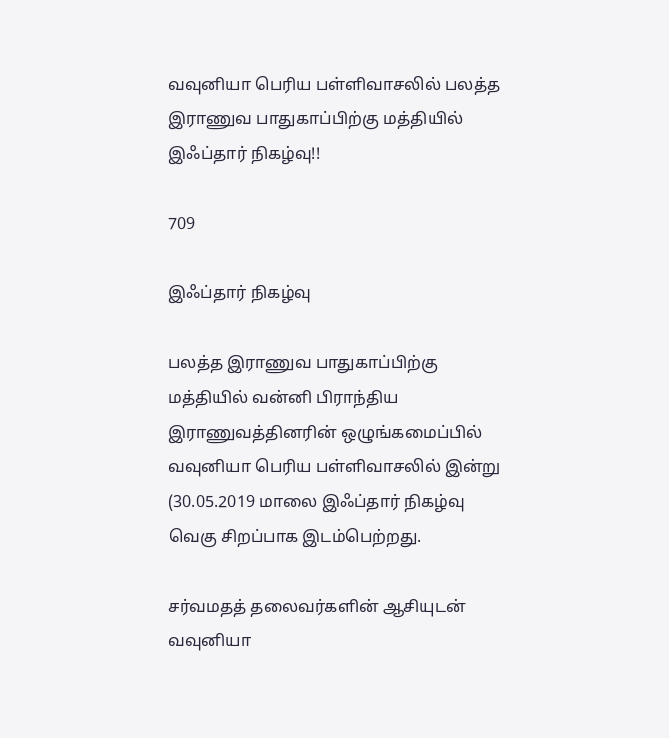வவுனியா பெரிய பள்ளிவாசலில் பலத்த இராணுவ பாதுகாப்பிற்கு மத்தியில் இஃப்தார் நிகழ்வு!!

709

இஃப்தார் நிகழ்வு

பலத்த இராணுவ பாதுகாப்பிற்கு மத்தியில் வன்னி பிராந்திய இராணுவத்தினரின் ஒழுங்கமைப்பில் வவுனியா பெரிய பள்ளிவாசலில் இன்று (30.05.2019 மாலை இஃப்தார் நிகழ்வு வெகு சிறப்பாக இடம்பெற்றது.

சர்வமதத் தலைவர்களின் ஆசியுடன் வவுனியா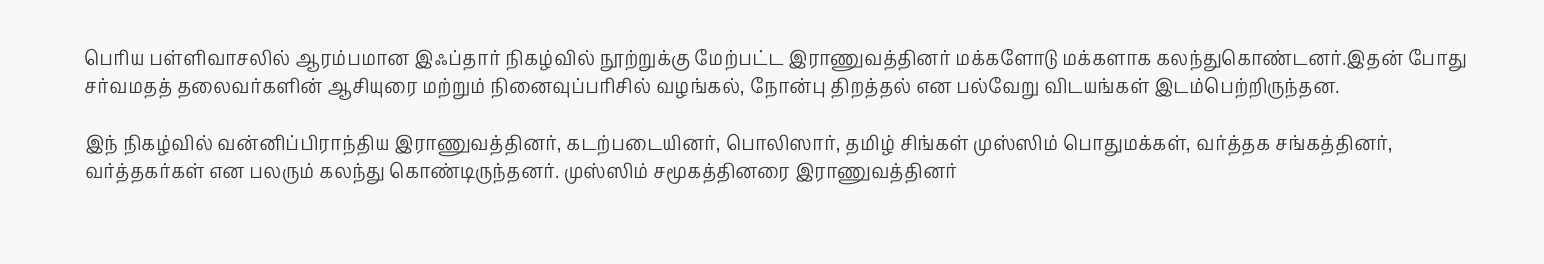பெரிய பள்ளிவாசலில் ஆரம்பமான இஃப்தார் நிகழ்வில் நூற்றுக்கு மேற்பட்ட இராணுவத்தினர் மக்களோடு மக்களாக கலந்துகொண்டனர்.இதன் போது சர்வமதத் தலைவர்களின் ஆசியுரை மற்றும் நினைவுப்பரிசில் வழங்கல், நோன்பு திறத்தல் என பல்வேறு விடயங்கள் இடம்பெற்றிருந்தன.

இந் நிகழ்வில் வன்னிப்பிராந்திய இராணுவத்தினர், கடற்படையினர், பொலிஸார், தமிழ் சிங்கள் முஸ்ஸிம் பொதுமக்கள், வர்த்தக சங்கத்தினர், வர்த்தகர்கள் என பலரும் கலந்து கொண்டிருந்தனர். முஸ்ஸிம் சமூகத்தினரை இராணுவத்தினர்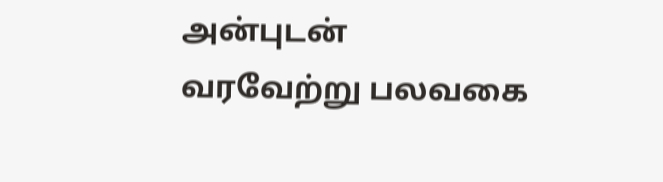அன்புடன் வரவேற்று பலவகை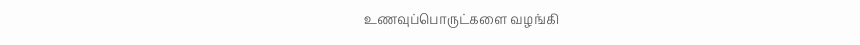உணவுப்பொருட்களை வழங்கி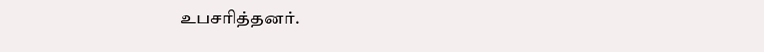உபசரித்தனர்.